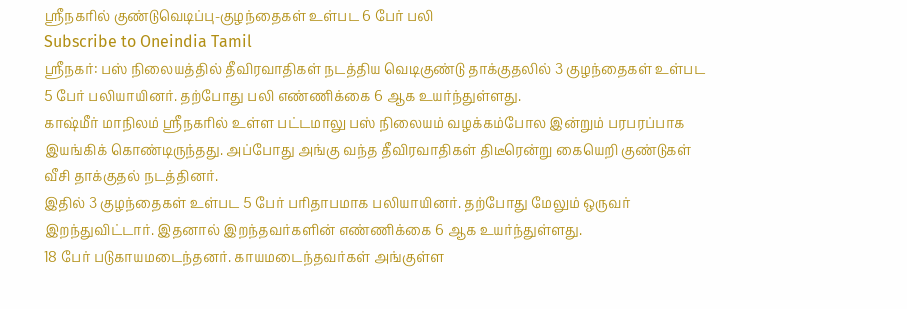ஸ்ரீநகரில் குண்டுவெடிப்பு-குழந்தைகள் உள்பட 6 பேர் பலி
Subscribe to Oneindia Tamil
ஸ்ரீநகர்: பஸ் நிலையத்தில் தீவிரவாதிகள் நடத்திய வெடிகுண்டு தாக்குதலில் 3 குழந்தைகள் உள்பட 5 பேர் பலியாயினர். தற்போது பலி எண்ணிக்கை 6 ஆக உயர்ந்துள்ளது.
காஷ்மீர் மாநிலம் ஸ்ரீநகரில் உள்ள பட்டமாலு பஸ் நிலையம் வழக்கம்போல இன்றும் பரபரப்பாக இயங்கிக் கொண்டிருந்தது. அப்போது அங்கு வந்த தீவிரவாதிகள் திடீரென்று கையெறி குண்டுகள் வீசி தாக்குதல் நடத்தினர்.
இதில் 3 குழந்தைகள் உள்பட 5 பேர் பரிதாபமாக பலியாயினர். தற்போது மேலும் ஒருவர் இறந்துவிட்டார். இதனால் இறந்தவர்களின் எண்ணிக்கை 6 ஆக உயர்ந்துள்ளது.
18 பேர் படுகாயமடைந்தனர். காயமடைந்தவர்கள் அங்குள்ள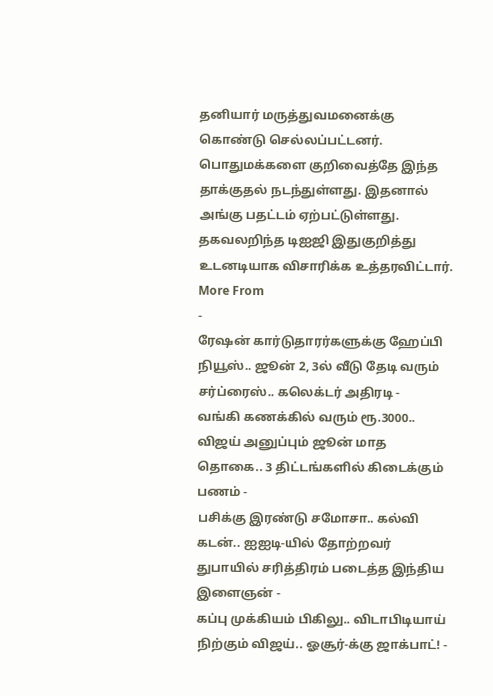தனியார் மருத்துவமனைக்கு கொண்டு செல்லப்பட்டனர். பொதுமக்களை குறிவைத்தே இந்த தாக்குதல் நடந்துள்ளது. இதனால் அங்கு பதட்டம் ஏற்பட்டுள்ளது.
தகவலறிந்த டிஐஜி இதுகுறித்து உடனடியாக விசாரிக்க உத்தரவிட்டார்.
More From
-
ரேஷன் கார்டுதாரர்களுக்கு ஹேப்பி நியூஸ்.. ஜூன் 2, 3ல் வீடு தேடி வரும் சர்ப்ரைஸ்.. கலெக்டர் அதிரடி -
வங்கி கணக்கில் வரும் ரூ.3000.. விஜய் அனுப்பும் ஜூன் மாத தொகை.. 3 திட்டங்களில் கிடைக்கும் பணம் -
பசிக்கு இரண்டு சமோசா.. கல்வி கடன்.. ஐஐடி-யில் தோற்றவர் துபாயில் சரித்திரம் படைத்த இந்திய இளைஞன் -
கப்பு முக்கியம் பிகிலு.. விடாபிடியாய் நிற்கும் விஜய்.. ஓசூர்-க்கு ஜாக்பாட்! -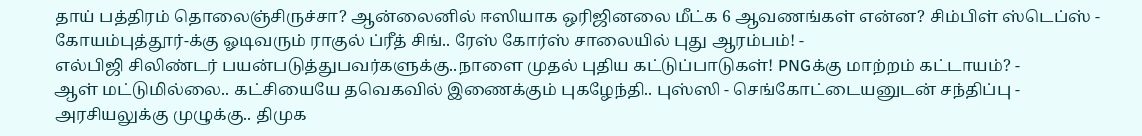தாய் பத்திரம் தொலைஞ்சிருச்சா? ஆன்லைனில் ஈஸியாக ஒரிஜினலை மீட்க 6 ஆவணங்கள் என்ன? சிம்பிள் ஸ்டெப்ஸ் -
கோயம்புத்தூர்-க்கு ஓடிவரும் ராகுல் ப்ரீத் சிங்.. ரேஸ் கோர்ஸ் சாலையில் புது ஆரம்பம்! -
எல்பிஜி சிலிண்டர் பயன்படுத்துபவர்களுக்கு..நாளை முதல் புதிய கட்டுப்பாடுகள்! PNGக்கு மாற்றம் கட்டாயம்? -
ஆள் மட்டுமில்லை.. கட்சியையே தவெகவில் இணைக்கும் புகழேந்தி.. புஸ்ஸி - செங்கோட்டையனுடன் சந்திப்பு -
அரசியலுக்கு முழுக்கு.. திமுக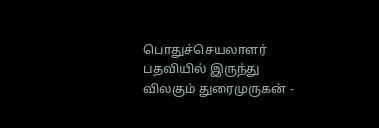பொதுச்செயலாளர் பதவியில் இருந்து விலகும் துரைமுருகன் -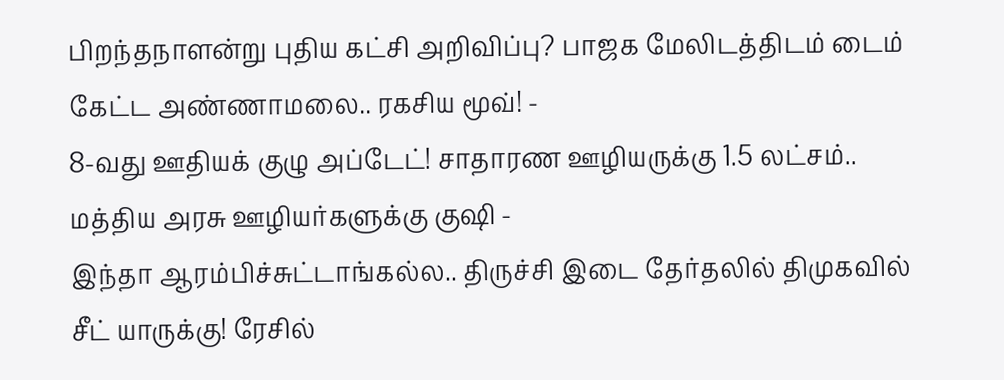பிறந்தநாளன்று புதிய கட்சி அறிவிப்பு? பாஜக மேலிடத்திடம் டைம் கேட்ட அண்ணாமலை.. ரகசிய மூவ்! -
8-வது ஊதியக் குழு அப்டேட்! சாதாரண ஊழியருக்கு 1.5 லட்சம்.. மத்திய அரசு ஊழியர்களுக்கு குஷி -
இந்தா ஆரம்பிச்சுட்டாங்கல்ல.. திருச்சி இடை தேர்தலில் திமுகவில் சீட் யாருக்கு! ரேசில்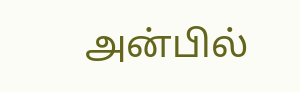அன்பில்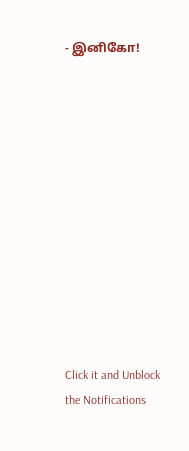- இனிகோ!












Click it and Unblock the Notifications